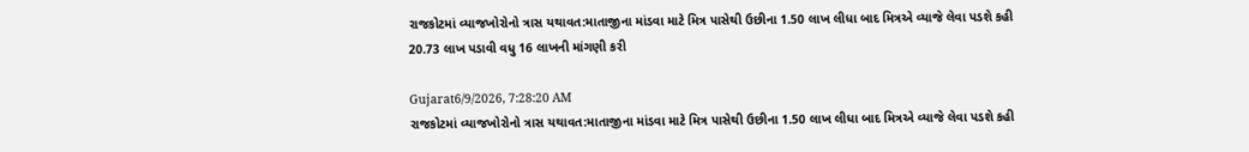રાજકોટમાં વ્યાજખોરોનો ત્રાસ યથાવત:માતાજીના માંડવા માટે મિત્ર પાસેથી ઉછીના 1.50 લાખ લીધા બાદ મિત્રએ વ્યાજે લેવા પડશે કહી 20.73 લાખ પડાવી વધુ 16 લાખની માંગણી કરી

Gujarat6/9/2026, 7:28:20 AM
રાજકોટમાં વ્યાજખોરોનો ત્રાસ યથાવત:માતાજીના માંડવા માટે મિત્ર પાસેથી ઉછીના 1.50 લાખ લીધા બાદ મિત્રએ વ્યાજે લેવા પડશે કહી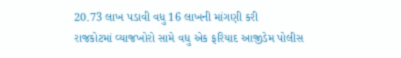20.73 લાખ પડાવી વધુ 16 લાખની માંગણી કરી
રાજકોટમાં વ્યાજખોરો સામે વધુ એક ફરિયાદ આજીડેમ પોલીસ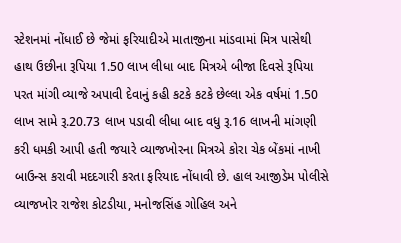સ્ટેશનમાં નોંધાઈ છે જેમાં ફરિયાદીએ માતાજીના માંડવામાં મિત્ર પાસેથી હાથ ઉછીના રૂપિયા 1.50 લાખ લીધા બાદ મિત્રએ બીજા દિવસે રૂપિયા પરત માંગી વ્યાજે અપાવી દેવાનું કહી કટકે કટકે છેલ્લા એક વર્ષમાં 1.50 લાખ સામે રૂ.20.73 લાખ પડાવી લીધા બાદ વધુ રૂ.16 લાખની માંગણી કરી ધમકી આપી હતી જયારે વ્યાજખોરના મિત્રએ કોરા ચેક બેંકમાં નાખી બાઉન્સ કરાવી મદદગારી કરતા ફરિયાદ નોંધાવી છે. હાલ આજીડેમ પોલીસે વ્યાજખોર રાજેશ કોટડીયા, મનોજસિંહ ગોહિલ અને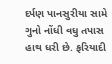દર્પણ પાનસુરીયા સામે ગુનો નોંધી વધુ તપાસ હાથ ધરી છે. ફરિયાદી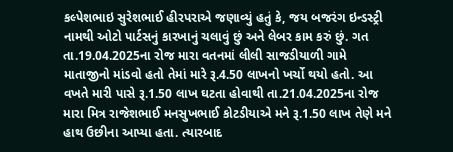કલ્પેશભાઇ સુરેશભાઈ હીરપરાએ જણાવ્યું હતું કે, જય બજરંગ ઇન્ડસ્ટ્રી નામથી ઓટો પાર્ટસનું કારખાનું ચલાવું છું અને લેબર કામ કરું છું. ગત તા.19.04.2025ના રોજ મારા વતનમાં લીલી સાજડીયાળી ગામે માતાજીનો માંડવો હતો તેમાં મારે રૂ.4.50 લાખનો ખર્ચો થયો હતો. આ વખતે મારી પાસે રૂ.1.50 લાખ ઘટતા હોવાથી તા.21.04.2025ના રોજ મારા મિત્ર રાજેશભાઈ મનસુખભાઈ કોટડીયાએ મને રૂ.1.50 લાખ તેણે મને હાથ ઉછીના આપ્યા હતા. ત્યારબાદ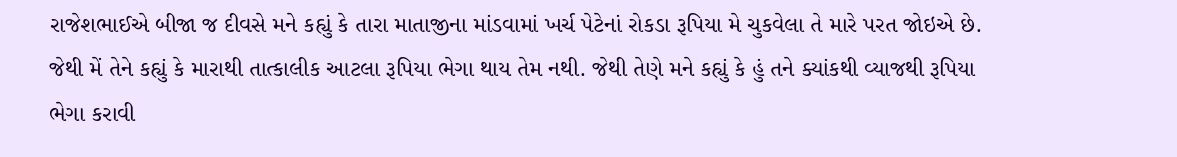રાજેશભાઈએ બીજા જ દીવસે મને કહ્યું કે તારા માતાજીના માંડવામાં ખર્ચ પેટેનાં રોકડા રૂપિયા મે ચુકવેલા તે મારે પરત જોઇએ છે. જેથી મેં તેને કહ્યું કે મારાથી તાત્કાલીક આટલા રૂપિયા ભેગા થાય તેમ નથી. જેથી તેણે મને કહ્યું કે હું તને ક્યાંકથી વ્યાજથી રૂપિયા ભેગા કરાવી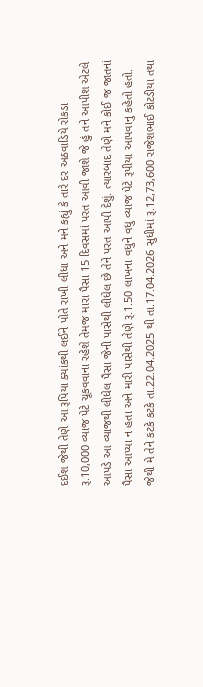દઈશ જેથી તેણે આ રૂપિયા ક્યાંકથી લઈને પોતે રાખી લીધા અને મને કહ્યું કે તારે દર અઠવાડિયે રોકડા રૂ.10,000 વ્યાજ પેટે ચૂકવવાના રહેશે તેમજ મારા પૈસા 15 દિવસમાં પરત આવી જાશે જે હું તને આપીશ એટલે આપડે આ વ્યાજથી લીધેલ પૈસા જેની પાસેથી લીધેલ છે તેને પરત આપી દેશું. ત્યારબાદ તેણે મને કોઈ જ જાતનાં પૈસા આપ્યા ન હતા અને મારી પાસેથી તેણે રૂ.1.50 લાખના વધુને વધુ વ્યાજ પેટે રૂપીયા આપવાનુ કહેતો હતો. જેથી મે તેને કટકે કટકે તા.22.04.2025 થી તા.17.04.2026 સુધીમાં રૂ.12,73,600 રાજેશભાઈ કોટડીયા તથા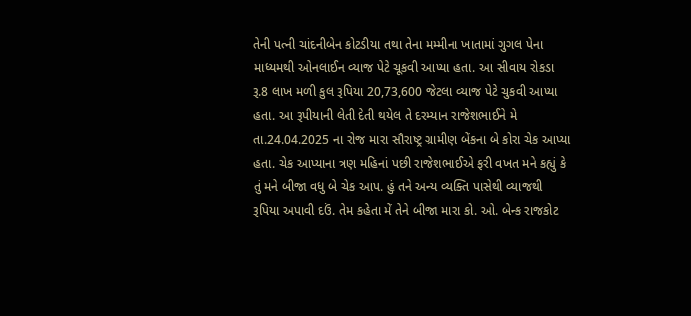તેની પત્ની ચાંદનીબેન કોટડીયા તથા તેના મમ્મીના ખાતામાં ગુગલ પેના માધ્યમથી ઓનલાઈન વ્યાજ પેટે ચૂકવી આપ્યા હતા. આ સીવાય રોકડા રૂ.8 લાખ મળી કુલ રૂપિયા 20,73,600 જેટલા વ્યાજ પેટે ચુકવી આપ્યા હતા. આ રૂપીયાની લેતી દેતી થયેલ તે દરમ્યાન રાજેશભાઈને મે તા.24.04.2025 ના રોજ મારા સૌરાષ્ટ્ર ગ્રામીણ બેંકના બે કોરા ચેક આપ્યા હતા. ચેક આપ્યાના ત્રણ મહિનાં પછી રાજેશભાઈએ ફરી વખત મને કહ્યું કે તું મને બીજા વધુ બે ચેક આપ. હું તને અન્ય વ્યક્તિ પાસેથી વ્યાજથી રૂપિયા અપાવી દઉં. તેમ કહેતા મેં તેને બીજા મારા કો. ઓ. બેન્ક રાજકોટ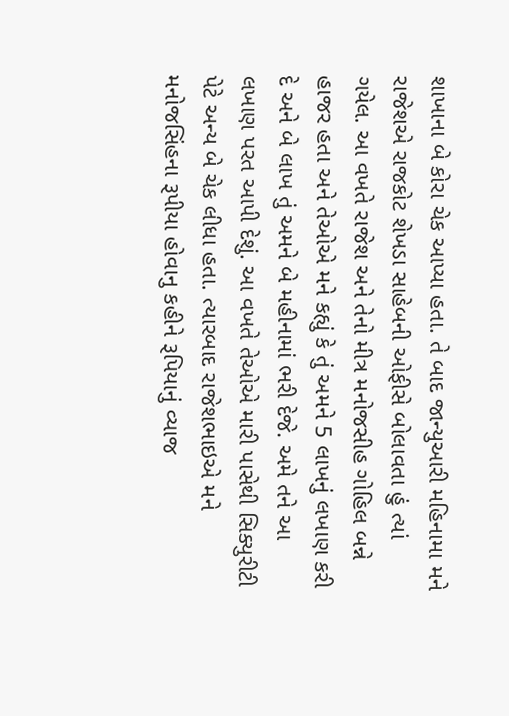શાખાના બે કોરા ચેક આપ્યા હતા. તે બાદ જાન્યુઆરી મહિનામા મને રાજેશએ રાજકોટ શેખડા સાહેબની ઓફીસે બોલાવતા હું ત્યાં ગયેલ. આ વખતે રાજેશ અને તેનો મીત્ર મનોજસીહ ગોહિલ બન્ને હાજર હતા અને તેઓએ મને કહ્યું કે તું અમને 5 લાખનું લખાણ કરી દે અને બે લાખ તું અમને બે મહીનામાં ભરી દેજે. અમે તને આ લખાણ પરત આપી દેશું. આ વખતે તેઓએ મારી પાસેથી સિક્યુરીટી પેટે અન્ય બે ચેક લીધા હતા. ત્યારબાદ રાજેશભાઇએ મને મનોજસિંહના રૂપીયા હોવાનુ કહીને રૂપિયાનું વ્યાજ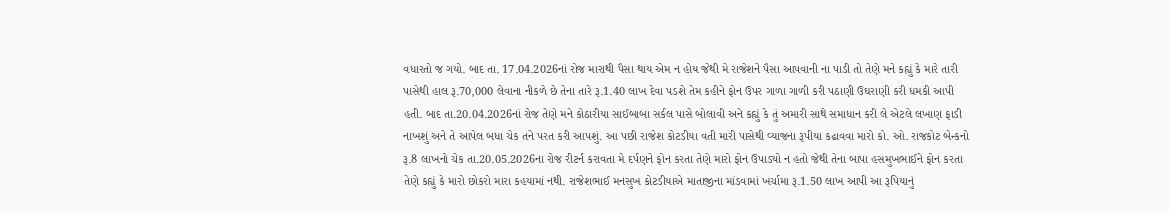વધારતો જ ગયો. બાદ તા. 17.04.2026નાં રોજ મારાથી પૈસા થાય એમ ન હોય જેથી મે રાજેશને પૈસા આપવાની ના પાડી તો તેણે મને કહ્યું કે મારે તારી પાસેથી હાલ રૂ.70,000 લેવાના નીકળે છે તેના તારે રૂ.1.40 લાખ દેવા પડશે તેમ કહીને ફોન ઉપર ગાળા ગાળી કરી પઠાણી ઉઘરાણી કરી ધમકી આપી હતી. બાદ તા.20.04.2026નાં રોજ તેણે મને કોઠારીયા સાઈબાબા સર્કલ પાસે બોલાવી અને કહ્યું કે તું અમારી સાથે સમાધાન કરી લે એટલે લખાણ ફાડી નાખશું અને તે આપેલ બધા ચેક તને પરત કરી આપશું. આ પછી રાજેશ કોટડીયા વતી મારી પાસેથી વ્યાજના રૂપીયા કઢાવવા મારો કો. ઓ. રાજકોટ બેન્કનો રૂ.8 લાખનો ચેક તા.20.05.2026ના રોજ રીટર્ન કરાવતા મે દર્પણને ફોન કરતા તેણે મારો ફોન ઉપાડ્યો ન હતો જેથી તેના બાપા હસમુખભાઈને ફોન કરતા તેણે કહ્યું કે મારો છોકરો મારા કહયામાં નથી. રાજેશભાઈ મનસુખ કોટડીયાએ માતાજીના માંડવામાં ખર્ચામા રૂ.1.50 લાખ આપી આ રૂપિયાનું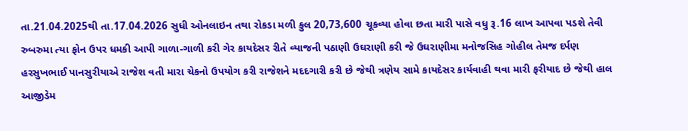તા.21.04.2025થી તા.17.04.2026 સુધી ઓનલાઇન તથા રોકડા મળી કુલ 20,73,600 ચૂકવ્યા હોવા છતા મારી પાસે વધુ રૂ.16 લાખ આપવા પડશે તેવી રુબરુમા ત્યા ફોન ઉપર ધમકી આપી ગાળા-ગાળી કરી ગેર કાયદેસર રીતે વ્યાજની પઠાણી ઉઘરાણી કરી જે ઉઘરાણીમા મનોજસિહ ગોહીલ તેમજ દર્પણ હરસુખભાઈ પાનસુરીયાએ રાજેશ વતી મારા ચેકનો ઉપયોગ કરી રાજેશને મદદગારી કરી છે જેથી ત્રણેય સામે કાયદેસર કાર્યવાહી થવા મારી ફરીયાદ છે જેથી હાલ આજીડેમ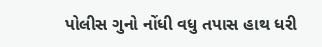પોલીસ ગુનો નોંધી વધુ તપાસ હાથ ધરી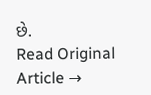છે.
Read Original Article →